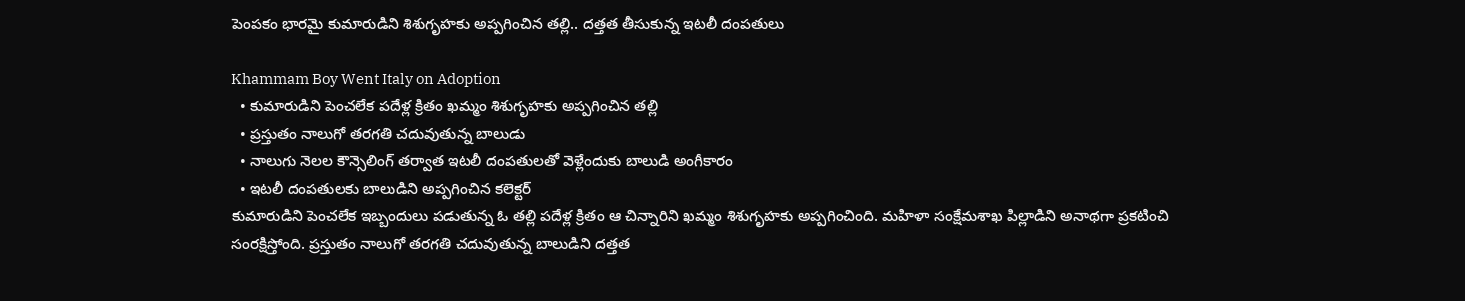పెంపకం భారమై కుమారుడిని శిశుగృహకు అప్పగించిన తల్లి.. దత్తత తీసుకున్న ఇటలీ దంపతులు

Khammam Boy Went Italy on Adoption
  • కుమారుడిని పెంచలేక పదేళ్ల క్రితం ఖమ్మం శిశుగృహకు అప్పగించిన తల్లి
  • ప్రస్తుతం నాలుగో తరగతి చదువుతున్న బాలుడు
  • నాలుగు నెలల కౌన్సెలింగ్ తర్వాత ఇటలీ దంపతులతో వెళ్లేందుకు బాలుడి అంగీకారం
  • ఇటలీ దంపతులకు బాలుడిని అప్పగించిన కలెక్టర్
కుమారుడిని పెంచలేక ఇబ్బందులు పడుతున్న ఓ తల్లి పదేళ్ల క్రితం ఆ చిన్నారిని ఖమ్మం శిశుగృహకు అప్పగించింది. మహిళా సంక్షేమశాఖ పిల్లాడిని అనాథగా ప్రకటించి సంరక్షిస్తోంది. ప్రస్తుతం నాలుగో తరగతి చదువుతున్న బాలుడిని దత్తత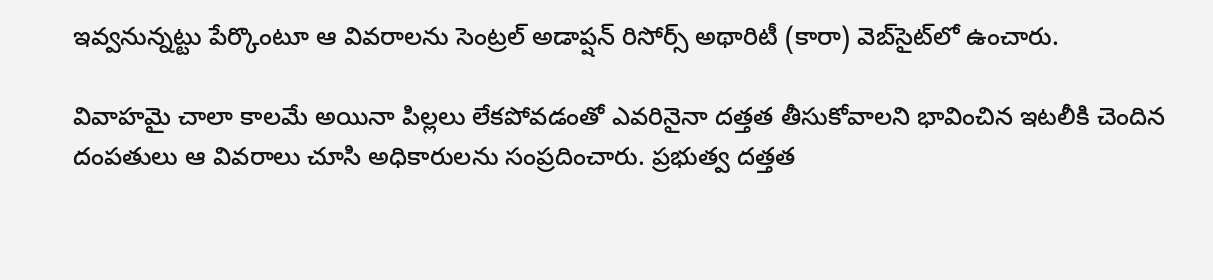ఇవ్వనున్నట్టు పేర్కొంటూ ఆ వివరాలను సెంట్రల్ అడాప్షన్ రిసోర్స్ అథారిటీ (కారా) వెబ్‌సైట్‌లో ఉంచారు.

వివాహమై చాలా కాలమే అయినా పిల్లలు లేకపోవడంతో ఎవరినైనా దత్తత తీసుకోవాలని భావించిన ఇటలీకి చెందిన దంపతులు ఆ వివరాలు చూసి అధికారులను సంప్రదించారు. ప్రభుత్వ దత్తత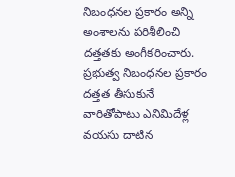నిబంధనల ప్రకారం అన్ని అంశాలను పరిశీలించి దత్తతకు అంగీకరించారు. ప్రభుత్వ నిబంధనల ప్రకారం దత్తత తీసుకునే వారితోపాటు ఎనిమిదేళ్ల వయసు దాటిన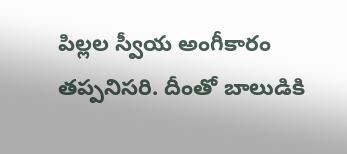పిల్లల స్వీయ అంగీకారం తప్పనిసరి. దీంతో బాలుడికి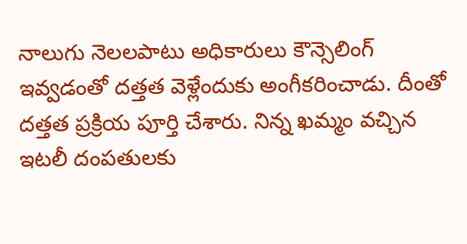నాలుగు నెలలపాటు అధికారులు కౌన్సెలింగ్ ఇవ్వడంతో దత్తత వెళ్లేందుకు అంగీకరించాడు. దీంతో దత్తత ప్రక్రియ పూర్తి చేశారు. నిన్న ఖమ్మం వచ్చిన ఇటలీ దంపతులకు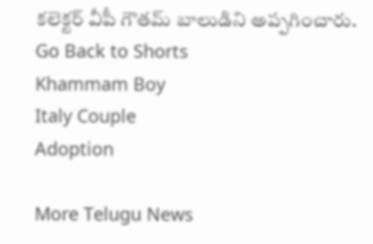కలెక్టర్ వీపీ గౌతమ్ బాలుడిని అప్పగించారు.
Go Back to Shorts
Khammam Boy
Italy Couple
Adoption

More Telugu News